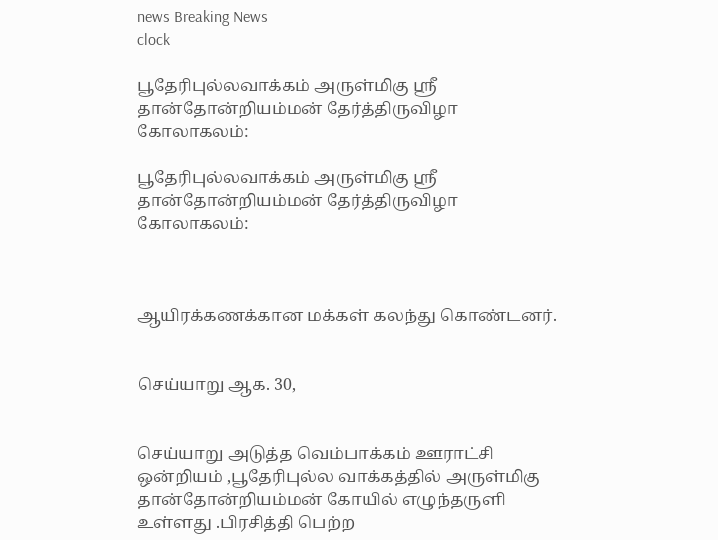news Breaking News
clock

பூதேரிபுல்லவாக்கம் அருள்மிகு ஸ்ரீ தான்தோன்றியம்மன் தேர்த்திருவிழா கோலாகலம்:

பூதேரிபுல்லவாக்கம் அருள்மிகு ஸ்ரீ தான்தோன்றியம்மன் தேர்த்திருவிழா கோலாகலம்:



ஆயிரக்கணக்கான மக்கள் கலந்து கொண்டனர்.


செய்யாறு ஆக. 30,


செய்யாறு அடுத்த வெம்பாக்கம் ஊராட்சி ஒன்றியம் ,பூதேரிபுல்ல வாக்கத்தில் அருள்மிகு தான்தோன்றியம்மன் கோயில் எழுந்தருளி உள்ளது .பிரசித்தி பெற்ற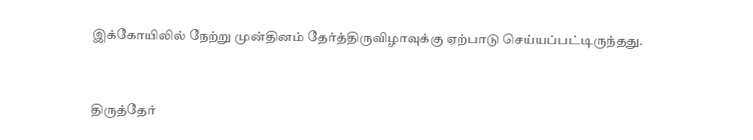இக்கோயிலில் நேற்று முன்தினம் தேர்த்திருவிழாவுக்கு ஏற்பாடு செய்யப்பட்டிருந்தது.


திருத்தேர்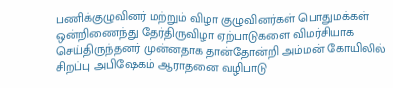பணிக்குழுவினர் மற்றும் விழா குழுவினர்கள் பொதுமக்கள் ஒன்றிணைந்து தேர்திருவிழா ஏற்பாடுகளை விமர்சியாக செய்திருந்தனர் முன்னதாக தான்தோன்றி அம்மன் கோயிலில் சிறப்பு அபிஷேகம் ஆராதனை வழிபாடு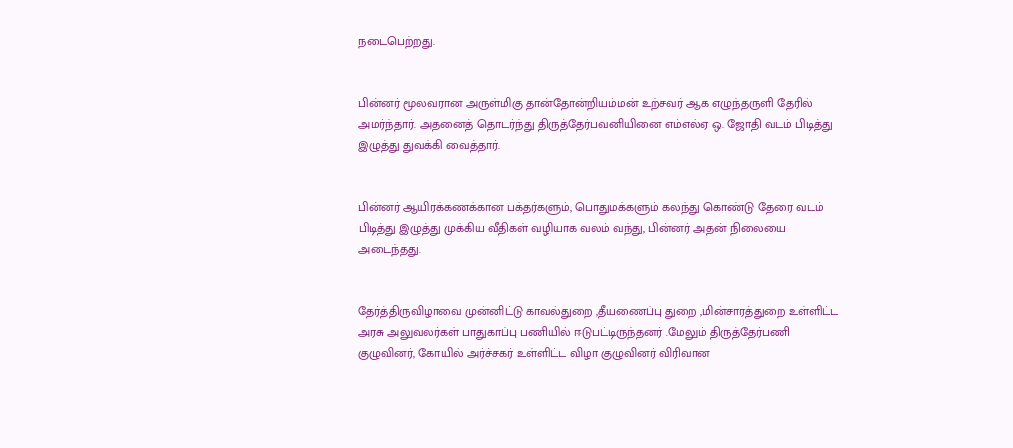நடைபெற்றது.


பின்னர் மூலவரான அருள்மிகு தான்தோன்றியம்மன் உற்சவர் ஆக எழுந்தருளி தேரில் அமர்ந்தார். அதனைத் தொடர்ந்து திருத்தேர்பவனியினை எம்எல்ஏ ஒ. ஜோதி வடம் பிடித்து இழுத்து துவக்கி வைத்தார்.


பின்னர் ஆயிரக்கணக்கான பக்தர்களும், பொதுமக்களும் கலந்து கொண்டு தேரை வடம் பிடித்து இழுத்து முக்கிய வீதிகள் வழியாக வலம் வந்து, பின்னர் அதன் நிலையை அடைந்தது.


தேர்த்திருவிழாவை முன்னிட்டு காவல்துறை ,தீயணைப்பு துறை ,மின்சாரத்துறை உள்ளிட்ட அரசு அலுவலர்கள் பாதுகாப்பு பணியில் ஈடுபட்டிருந்தனர் .மேலும் திருத்தேர்பணி குழுவினர், கோயில் அர்ச்சகர் உள்ளிட்ட விழா குழுவினர் விரிவான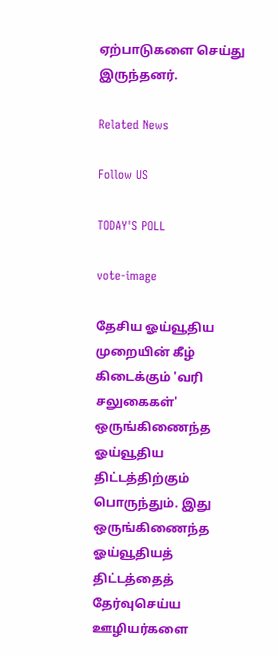ஏற்பாடுகளை செய்து இருந்தனர்.

Related News

Follow US

TODAY'S POLL

vote-image

தேசிய ஓய்வூதிய முறையின் கீழ் கிடைக்கும் 'வரி சலுகைகள்' ஒருங்கிணைந்த ஓய்வூதிய திட்டத்திற்கும் பொருந்தும். இது ஒருங்கிணைந்த ஓய்வூதியத் திட்டத்தைத் தேர்வுசெய்ய ஊழியர்களை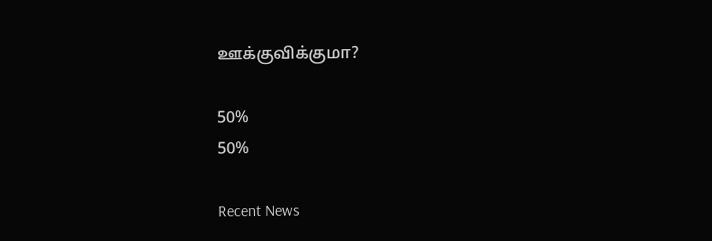ஊக்குவிக்குமா?

50%
50%

Recent News